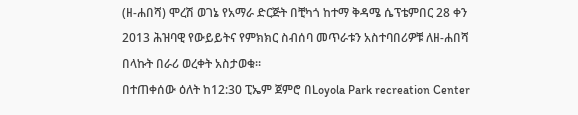(ዘ-ሐበሻ) ሞረሽ ወገኔ የአማራ ድርጅት በቺካጎ ከተማ ቅዳሜ ሴፕቴምበር 28 ቀን 2013 ሕዝባዊ የውይይትና የምክክር ስብሰባ መጥራቱን አስተባበሪዎቹ ለዘ-ሐበሻ በላኩት በራሪ ወረቀት አስታወቁ።
በተጠቀሰው ዕለት ከ12:30 ፒኤም ጀምሮ በLoyola Park recreation Center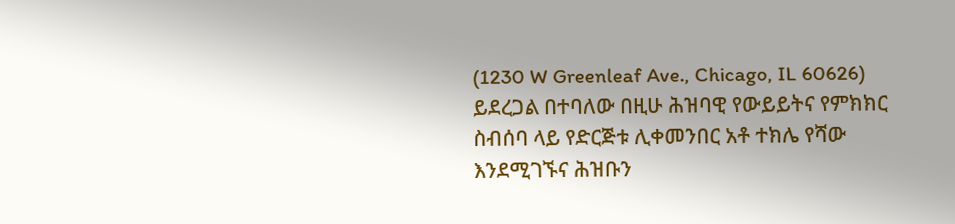(1230 W Greenleaf Ave., Chicago, IL 60626) ይደረጋል በተባለው በዚሁ ሕዝባዊ የውይይትና የምክክር ስብሰባ ላይ የድርጅቱ ሊቀመንበር አቶ ተክሌ የሻው እንደሚገኙና ሕዝቡን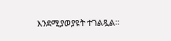እንደሚያወያዩት ተገልጿል።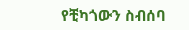የቺካጎውን ስብሰባ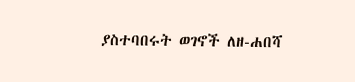ያስተባበሩት ወገኖች ለዘ-ሐበሻ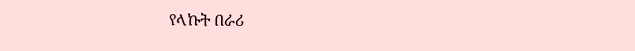የላኩት በራሪ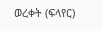ወረቀት (ፍላየር)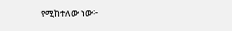የሚከተለው ነው፦